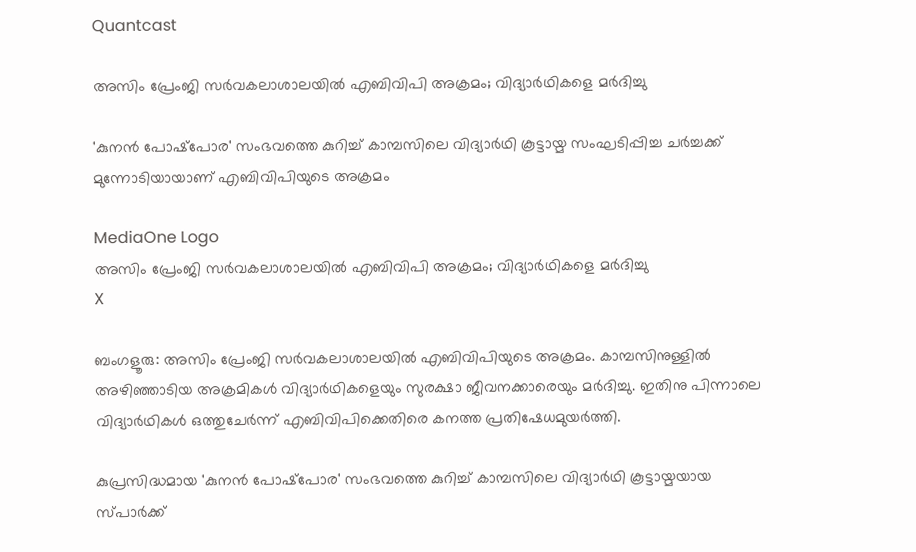Quantcast

അസിം പ്രേംജി സര്‍വകലാശാലയില്‍ എബിവിപി അക്രമം; വിദ്യാര്‍ഥികളെ മര്‍ദിച്ചു

'കുനന്‍ പോഷ്‌പോര' സംഭവത്തെ കുറിച്ച് കാമ്പസിലെ വിദ്യാര്‍ഥി കൂട്ടായ്മ സംഘടിപ്പിച്ച ചര്‍ച്ചക്ക് മുന്നോടിയായാണ് എബിവിപിയുടെ അക്രമം

MediaOne Logo
അസിം പ്രേംജി സര്‍വകലാശാലയില്‍ എബിവിപി അക്രമം; വിദ്യാര്‍ഥികളെ മര്‍ദിച്ചു
X

ബംഗളൂരു: അസിം പ്രേംജി സര്‍വകലാശാലയില്‍ എബിവിപിയുടെ അക്രമം. കാമ്പസിനുള്ളില്‍ അഴിഞ്ഞാടിയ അക്രമികള്‍ വിദ്യാര്‍ഥികളെയും സുരക്ഷാ ജീവനക്കാരെയും മര്‍ദിച്ചു. ഇതിനു പിന്നാലെ വിദ്യാര്‍ഥികള്‍ ഒത്തുചേര്‍ന്ന് എബിവിപിക്കെതിരെ കനത്ത പ്രതിഷേധമുയര്‍ത്തി.

കുപ്രസിദ്ധമായ 'കുനന്‍ പോഷ്‌പോര' സംഭവത്തെ കുറിച്ച് കാമ്പസിലെ വിദ്യാര്‍ഥി കൂട്ടായ്മയായ സ്പാര്‍ക്ക്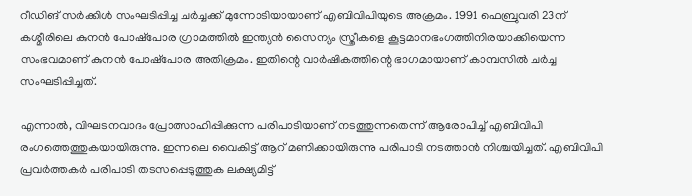റീഡിങ് സര്‍ക്കിള്‍ സംഘടിപ്പിച്ച ചര്‍ച്ചക്ക് മുന്നോടിയായാണ് എബിവിപിയുടെ അക്രമം. 1991 ഫെബ്രുവരി 23ന് കശ്മീരിലെ കുനന്‍ പോഷ്‌പോര ഗ്രാമത്തില്‍ ഇന്ത്യന്‍ സൈന്യം സ്ത്രീകളെ കൂട്ടമാനഭംഗത്തിനിരയാക്കിയെന്ന സംഭവമാണ് കുനന്‍ പോഷ്‌പോര അതിക്രമം. ഇതിന്റെ വാര്‍ഷികത്തിന്റെ ഭാഗമായാണ് കാമ്പസില്‍ ചര്‍ച്ച സംഘടിപ്പിച്ചത്.

എന്നാല്‍, വിഘടനവാദം പ്രോത്സാഹിപ്പിക്കുന്ന പരിപാടിയാണ് നടത്തുന്നതെന്ന് ആരോപിച്ച് എബിവിപി രംഗത്തെത്തുകയായിരുന്നു. ഇന്നലെ വൈകിട്ട് ആറ് മണിക്കായിരുന്നു പരിപാടി നടത്താന്‍ നിശ്ചയിച്ചത്. എബിവിപി പ്രവര്‍ത്തകര്‍ പരിപാടി തടസപ്പെടുത്തുക ലക്ഷ്യമിട്ട്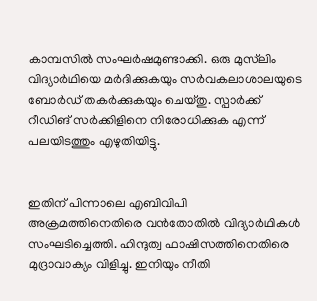കാമ്പസില്‍ സംഘര്‍ഷമുണ്ടാക്കി. ഒരു മുസ്‌ലിം വിദ്യാര്‍ഥിയെ മര്‍ദിക്കുകയും സര്‍വകലാശാലയുടെ ബോര്‍ഡ് തകര്‍ക്കുകയും ചെയ്തു. സ്പാര്‍ക്ക് റീഡിങ് സര്‍ക്കിളിനെ നിരോധിക്കുക എന്ന് പലയിടത്തും എഴുതിയിട്ടു.


ഇതിന് പിന്നാലെ എബിവിപി അക്രമത്തിനെതിരെ വന്‍തോതില്‍ വിദ്യാര്‍ഥികള്‍ സംഘടിച്ചെത്തി. ഹിന്ദുത്വ ഫാഷിസത്തിനെതിരെ മുദ്രാവാക്യം വിളിച്ചു. ഇനിയും നീതി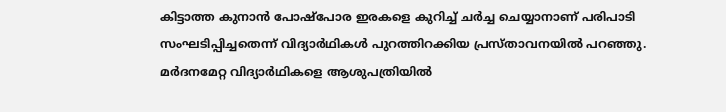കിട്ടാത്ത കുനാന്‍ പോഷ്‌പോര ഇരകളെ കുറിച്ച് ചര്‍ച്ച ചെയ്യാനാണ് പരിപാടി സംഘടിപ്പിച്ചതെന്ന് വിദ്യാര്‍ഥികള്‍ പുറത്തിറക്കിയ പ്രസ്താവനയില്‍ പറഞ്ഞു. മര്‍ദനമേറ്റ വിദ്യാര്‍ഥികളെ ആശുപത്രിയില്‍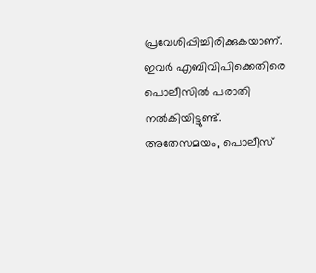പ്രവേശിപ്പിച്ചിരിക്കുകയാണ്. ഇവര്‍ എബിവിപിക്കെതിരെ പൊലീസില്‍ പരാതി നല്‍കിയിട്ടുണ്ട്. അതേസമയം, പൊലീസ്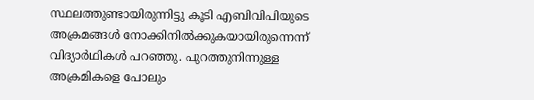സ്ഥലത്തുണ്ടായിരുന്നിട്ടു കൂടി എബിവിപിയുടെ അക്രമങ്ങള്‍ നോക്കിനില്‍ക്കുകയായിരുന്നെന്ന് വിദ്യാര്‍ഥികള്‍ പറഞ്ഞു. പുറത്തുനിന്നുള്ള അക്രമികളെ പോലും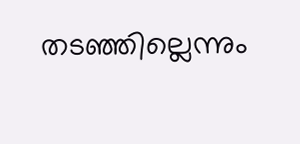തടഞ്ഞില്ലെന്നും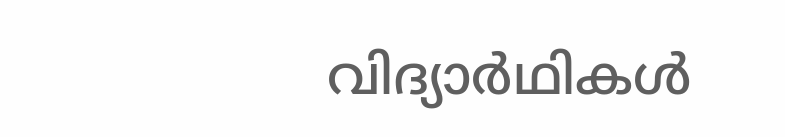വിദ്യാര്‍ഥികള്‍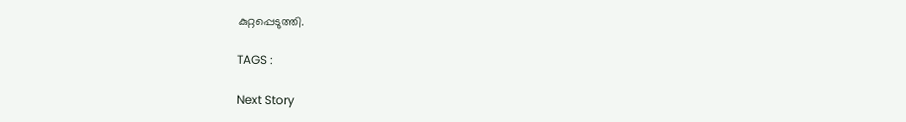കുറ്റപ്പെടുത്തി.

TAGS :

Next Story